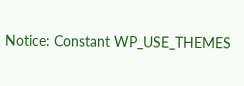Notice: Constant WP_USE_THEMES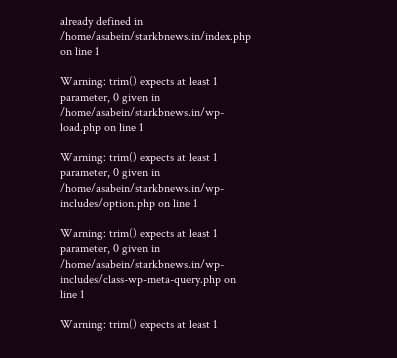already defined in /home/asabein/starkbnews.in/index.php on line 1

Warning: trim() expects at least 1 parameter, 0 given in /home/asabein/starkbnews.in/wp-load.php on line 1

Warning: trim() expects at least 1 parameter, 0 given in /home/asabein/starkbnews.in/wp-includes/option.php on line 1

Warning: trim() expects at least 1 parameter, 0 given in /home/asabein/starkbnews.in/wp-includes/class-wp-meta-query.php on line 1

Warning: trim() expects at least 1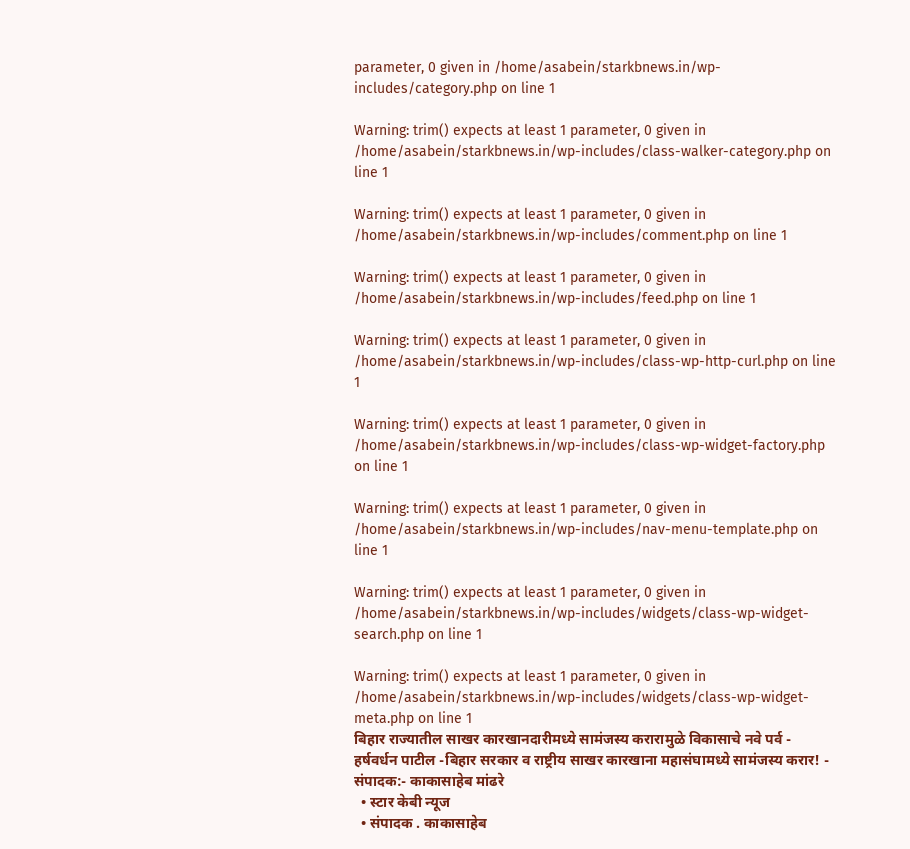parameter, 0 given in /home/asabein/starkbnews.in/wp-includes/category.php on line 1

Warning: trim() expects at least 1 parameter, 0 given in /home/asabein/starkbnews.in/wp-includes/class-walker-category.php on line 1

Warning: trim() expects at least 1 parameter, 0 given in /home/asabein/starkbnews.in/wp-includes/comment.php on line 1

Warning: trim() expects at least 1 parameter, 0 given in /home/asabein/starkbnews.in/wp-includes/feed.php on line 1

Warning: trim() expects at least 1 parameter, 0 given in /home/asabein/starkbnews.in/wp-includes/class-wp-http-curl.php on line 1

Warning: trim() expects at least 1 parameter, 0 given in /home/asabein/starkbnews.in/wp-includes/class-wp-widget-factory.php on line 1

Warning: trim() expects at least 1 parameter, 0 given in /home/asabein/starkbnews.in/wp-includes/nav-menu-template.php on line 1

Warning: trim() expects at least 1 parameter, 0 given in /home/asabein/starkbnews.in/wp-includes/widgets/class-wp-widget-search.php on line 1

Warning: trim() expects at least 1 parameter, 0 given in /home/asabein/starkbnews.in/wp-includes/widgets/class-wp-widget-meta.php on line 1
बिहार राज्यातील साखर कारखानदारीमध्ये सामंजस्य करारामुळे विकासाचे नवे पर्व - हर्षवर्धन पाटील -बिहार सरकार व राष्ट्रीय साखर कारखाना महासंघामध्ये सामंजस्य करार! - संपादक:- काकासाहेब मांढरे
  • स्टार केबी न्यूज
  • संपादक . काकासाहेब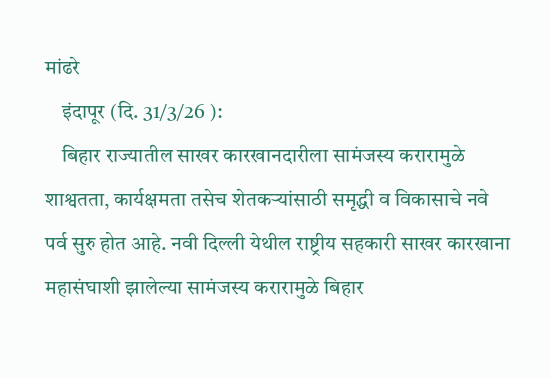मांढरे
    इंदापूर (दि. 31/3/26 ):
    बिहार राज्यातील साखर कारखानदारीला सामंजस्य करारामुळे शाश्वतता, कार्यक्षमता तसेच शेतकऱ्यांसाठी समृद्धी व विकासाचे नवे पर्व सुरु होत आहे. नवी दिल्ली येथील राष्ट्रीय सहकारी साखर कारखाना महासंघाशी झालेल्या सामंजस्य करारामुळे बिहार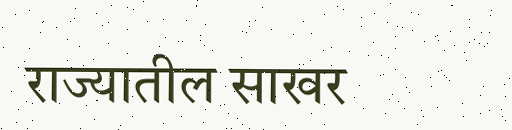राज्यातील साखर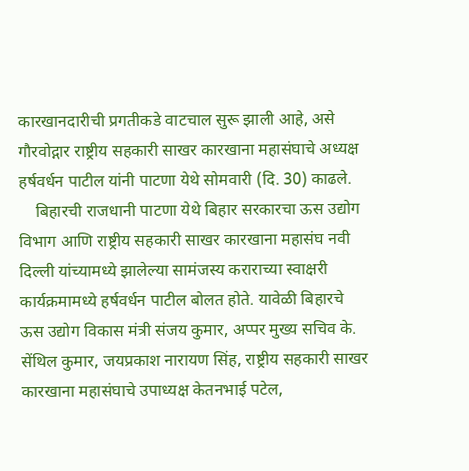कारखानदारीची प्रगतीकडे वाटचाल सुरू झाली आहे, असे गौरवोद्गार राष्ट्रीय सहकारी साखर कारखाना महासंघाचे अध्यक्ष हर्षवर्धन पाटील यांनी पाटणा येथे सोमवारी (दि. 30) काढले.
    बिहारची राजधानी पाटणा येथे बिहार सरकारचा ऊस उद्योग विभाग आणि राष्ट्रीय सहकारी साखर कारखाना महासंघ नवी दिल्ली यांच्यामध्ये झालेल्या सामंजस्य कराराच्या स्वाक्षरी कार्यक्रमामध्ये हर्षवर्धन पाटील बोलत होते. यावेळी बिहारचे ऊस उद्योग विकास मंत्री संजय कुमार, अप्पर मुख्य सचिव के. सेंथिल कुमार, जयप्रकाश नारायण सिंह, राष्ट्रीय सहकारी साखर कारखाना महासंघाचे उपाध्यक्ष केतनभाई पटेल,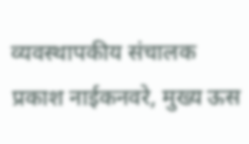व्यवस्थापकीय संचालक प्रकाश नाईकनवरे, मुख्य ऊस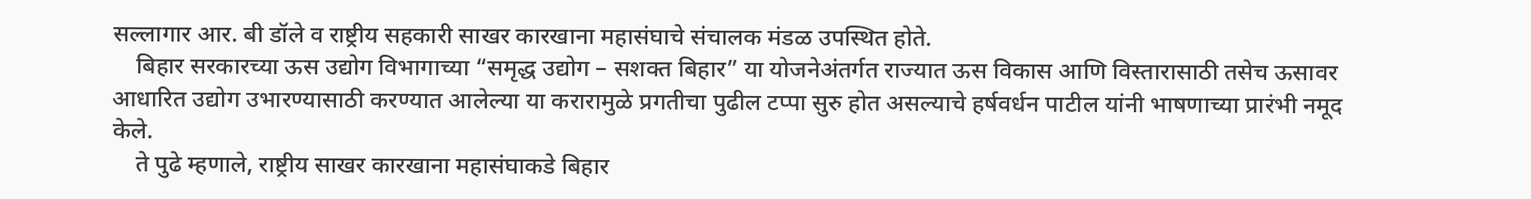सल्लागार आर. बी डॉले व राष्ट्रीय सहकारी साखर कारखाना महासंघाचे संचालक मंडळ उपस्थित होते.
    बिहार सरकारच्या ऊस उद्योग विभागाच्या “समृद्ध उद्योग – सशक्त बिहार” या योजनेअंतर्गत राज्यात ऊस विकास आणि विस्तारासाठी तसेच ऊसावर आधारित उद्योग उभारण्यासाठी करण्यात आलेल्या या करारामुळे प्रगतीचा पुढील टप्पा सुरु होत असल्याचे हर्षवर्धन पाटील यांनी भाषणाच्या प्रारंभी नमूद केले.
    ते पुढे म्हणाले, राष्ट्रीय साखर कारखाना महासंघाकडे बिहार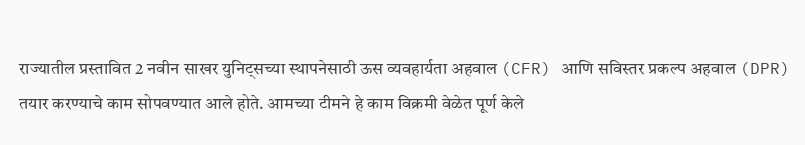राज्यातील प्रस्तावित 2 नवीन साखर युनिट्सच्या स्थापनेसाठी ऊस व्यवहार्यता अहवाल (CFR) आणि सविस्तर प्रकल्प अहवाल (DPR) तयार करण्याचे काम सोपवण्यात आले होते. आमच्या टीमने हे काम विक्रमी वेळेत पूर्ण केले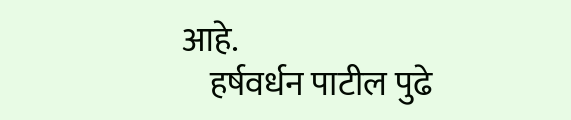आहे.
    हर्षवर्धन पाटील पुढे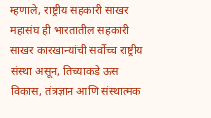म्हणाले, राष्ट्रीय सहकारी साखर महासंघ ही भारतातील सहकारी साखर कारखान्यांची सर्वोच्च राष्ट्रीय संस्था असून, तिच्याकडे ऊस विकास, तंत्रज्ञान आणि संस्थात्मक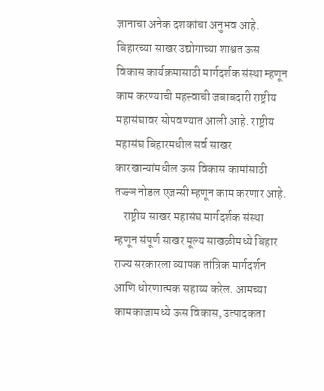ज्ञानाचा अनेक दशकांचा अनुभव आहे. बिहारच्या साखर उद्योगाच्या शाश्वत ऊस विकास कार्यक्रमासाठी मार्गदर्शक संस्था म्हणून काम करण्याची महत्त्वाची जबाबदारी राष्ट्रीय महासंघावर सोपवण्यात आली आहे. राष्ट्रीय महासंघ बिहारमधील सर्व साखर कारखान्यांमधील ऊस विकास कामांसाठी तज्ज्ञ नोडल एजन्सी म्हणून काम करणार आहे.
    राष्ट्रीय साखर महासंघ मार्गदर्शक संस्था म्हणून संपूर्ण साखर मूल्य साखळीमध्ये बिहार राज्य सरकारला व्यापक तांत्रिक मार्गदर्शन आणि धोरणात्मक सहाय्य करेल. आमच्या कामकाजामध्ये ऊस विकास, उत्पादकता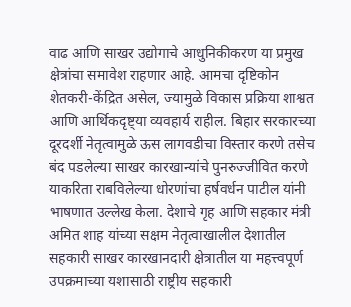वाढ आणि साखर उद्योगाचे आधुनिकीकरण या प्रमुख क्षेत्रांचा समावेश राहणार आहे. आमचा दृष्टिकोन शेतकरी-केंद्रित असेल, ज्यामुळे विकास प्रक्रिया शाश्वत आणि आर्थिकदृष्ट्या व्यवहार्य राहील. बिहार सरकारच्या दूरदर्शी नेतृत्वामुळे ऊस लागवडीचा विस्तार करणे तसेच बंद पडलेल्या साखर कारखान्यांचे पुनरुज्जीवित करणे याकरिता राबविलेल्या धोरणांचा हर्षवर्धन पाटील यांनी भाषणात उल्लेख केला. देशाचे गृह आणि सहकार मंत्री अमित शाह यांच्या सक्षम नेतृत्वाखालील देशातील सहकारी साखर कारखानदारी क्षेत्रातील या महत्त्वपूर्ण उपक्रमाच्या यशासाठी राष्ट्रीय सहकारी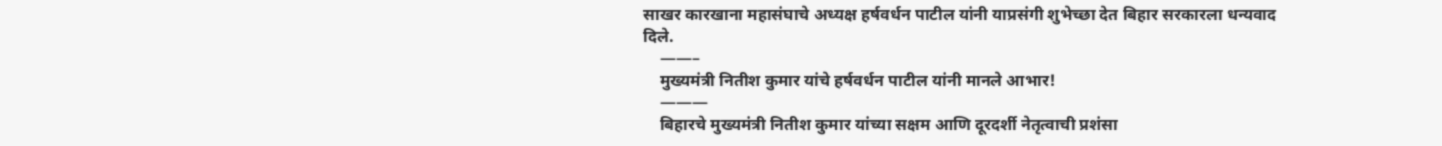साखर कारखाना महासंघाचे अध्यक्ष हर्षवर्धन पाटील यांनी याप्रसंगी शुभेच्छा देत बिहार सरकारला धन्यवाद दिले.
    ——–
    मुख्यमंत्री नितीश कुमार यांचे हर्षवर्धन पाटील यांनी मानले आभार!
    ———
    बिहारचे मुख्यमंत्री नितीश कुमार यांच्या सक्षम आणि दूरदर्शी नेतृत्वाची प्रशंसा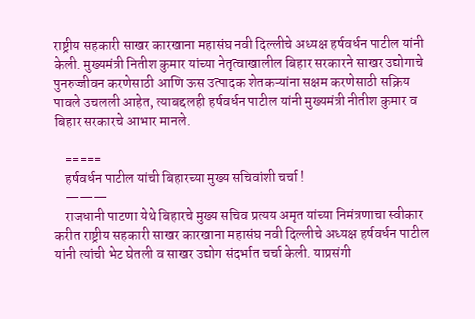राष्ट्रीय सहकारी साखर कारखाना महासंघ नवी दिल्लीचे अध्यक्ष हर्षवर्धन पाटील यांनी केली. मुख्यमंत्री नितीश कुमार यांच्या नेतृत्वाखालील बिहार सरकारने साखर उद्योगाचे पुनरुज्जीवन करणेसाठी आणि ऊस उत्पादक शेतकऱ्यांना सक्षम करणेसाठी सक्रिय पावले उचलली आहेत, त्याबद्दलही हर्षवर्धन पाटील यांनी मुख्यमंत्री नीतीश कुमार व बिहार सरकारचे आभार मानले.

    =====
    हर्षवर्धन पाटील यांची बिहारच्या मुख्य सचिवांशी चर्चा !
    ———
    राजधानी पाटणा येथे बिहारचे मुख्य सचिव प्रत्यय अमृत यांच्या निमंत्रणाचा स्वीकार करीत राष्ट्रीय सहकारी साखर कारखाना महासंघ नवी दिल्लीचे अध्यक्ष हर्षवर्धन पाटील यांनी त्यांची भेट घेतली व साखर उद्योग संदर्भात चर्चा केली. याप्रसंगी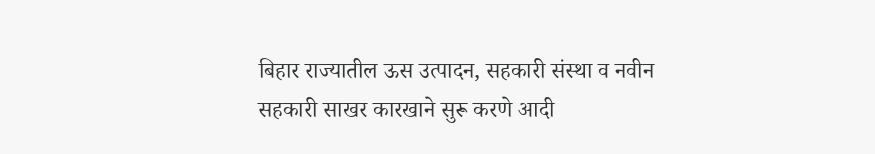बिहार राज्यातील ऊस उत्पादन, सहकारी संस्था व नवीन सहकारी साखर कारखाने सुरू करणे आदी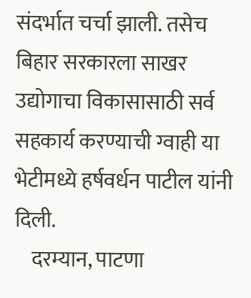संदर्भात चर्चा झाली. तसेच बिहार सरकारला साखर उद्योगाचा विकासासाठी सर्व सहकार्य करण्याची ग्वाही या भेटीमध्ये हर्षवर्धन पाटील यांनी दिली.
    दरम्यान, पाटणा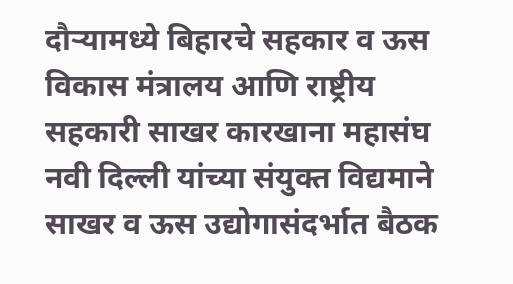दौऱ्यामध्ये बिहारचे सहकार व ऊस विकास मंत्रालय आणि राष्ट्रीय सहकारी साखर कारखाना महासंघ नवी दिल्ली यांच्या संयुक्त विद्यमाने साखर व ऊस उद्योगासंदर्भात बैठक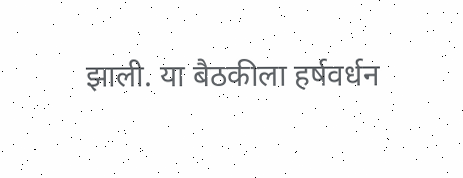झाली. या बैठकीला हर्षवर्धन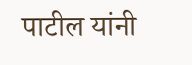पाटील यांनी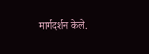मार्गदर्शन केले.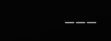___